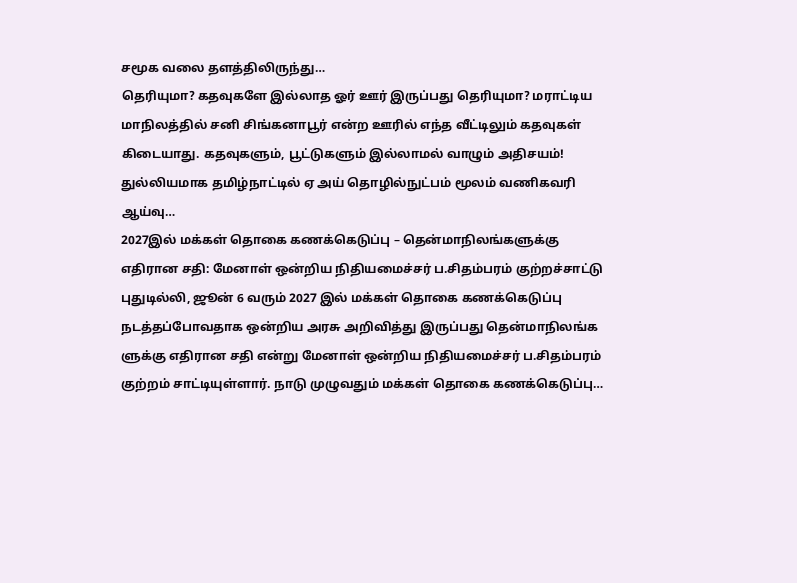சமூக வலை தளத்திலிருந்து…
தெரியுமா? கதவுகளே இல்லாத ஓர் ஊர் இருப்பது தெரியுமா? மராட்டிய மாநிலத்தில் சனி சிங்கனாபூர் என்ற ஊரில் எந்த வீட்டிலும் கதவுகள் கிடையாது. கதவுகளும், பூட்டுகளும் இல்லாமல் வாழும் அதிசயம்! துல்லியமாக தமிழ்நாட்டில் ஏ அய் தொழில்நுட்பம் மூலம் வணிகவரி ஆய்வு…
2027இல் மக்கள் தொகை கணக்கெடுப்பு – தென்மாநிலங்களுக்கு எதிரான சதி: மேனாள் ஒன்றிய நிதியமைச்சர் ப.சிதம்பரம் குற்றச்சாட்டு
புதுடில்லி, ஜூன் 6 வரும் 2027 இல் மக்கள் தொகை கணக்கெடுப்பு நடத்தப்போவதாக ஒன்றிய அரசு அறிவித்து இருப்பது தென்மாநிலங்க ளுக்கு எதிரான சதி என்று மேனாள் ஒன்றிய நிதியமைச்சர் ப.சிதம்பரம் குற்றம் சாட்டியுள்ளார். நாடு முழுவதும் மக்கள் தொகை கணக்கெடுப்பு…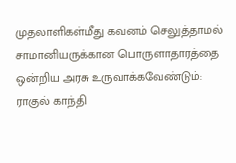முதலாளிகள்மீது கவனம் செலுத்தாமல் சாமானியருக்கான பொருளாதாரத்தை ஒன்றிய அரசு உருவாக்கவேண்டும்: ராகுல் காந்தி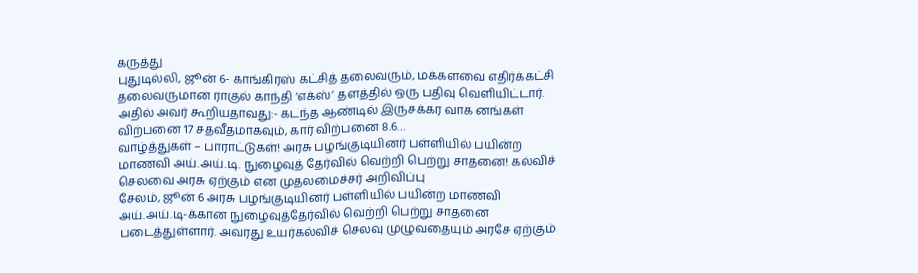கருத்து
புதுடில்லி, ஜூன் 6- காங்கிரஸ் கட்சித் தலைவரும், மக்களவை எதிர்க்கட்சி தலைவருமான ராகுல் காந்தி ‘எக்ஸ்’ தளத்தில் ஒரு பதிவு வெளியிட்டார். அதில் அவர் கூறியதாவது:- கடந்த ஆண்டில் இருசக்கர வாக னங்கள் விற்பனை 17 சதவீதமாகவும், கார் விற்பனை 8.6…
வாழ்த்துகள் – பாராட்டுகள்! அரசு பழங்குடியினர் பள்ளியில் பயின்ற மாணவி அய்.அய்.டி. நுழைவுத் தேர்வில் வெற்றி பெற்று சாதனை! கல்விச் செலவை அரசு ஏற்கும் என முதலமைச்சர் அறிவிப்பு
சேலம், ஜூன் 6 அரசு பழங்குடியினர் பள்ளியில் பயின்ற மாணவி அய்.அய்.டி-க்கான நுழைவுத்தேர்வில் வெற்றி பெற்று சாதனை படைத்துள்ளார். அவரது உயர்கல்விச் செலவு முழுவதையும் அரசே ஏற்கும்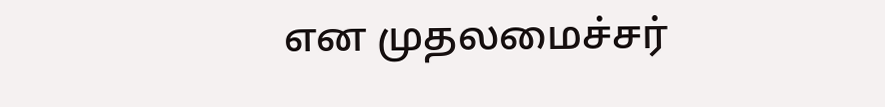என முதலமைச்சர்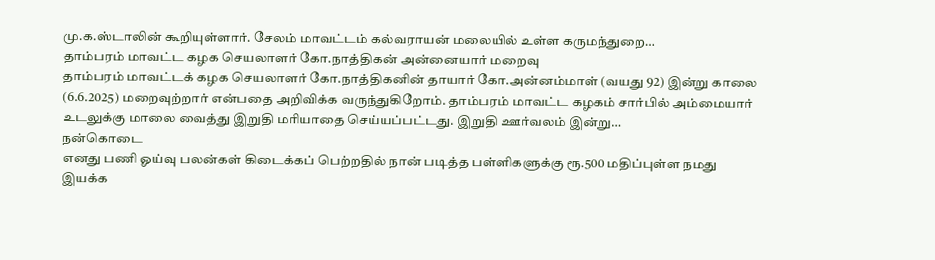மு.க.ஸ்டாலின் கூறியுள்ளார். சேலம் மாவட்டம் கல்வராயன் மலையில் உள்ள கருமந்துறை…
தாம்பரம் மாவட்ட கழக செயலாளர் கோ.நாத்திகன் அன்னையார் மறைவு
தாம்பரம் மாவட்டக் கழக செயலாளர் கோ.நாத்திகனின் தாயார் கோ.அன்னம்மாள் (வயது 92) இன்று காலை (6.6.2025) மறைவுற்றார் என்பதை அறிவிக்க வருந்துகிறோம். தாம்பரம் மாவட்ட கழகம் சார்பில் அம்மையார் உடலுக்கு மாலை வைத்து இறுதி மரியாதை செய்யப்பட்டது. இறுதி ஊர்வலம் இன்று…
நன்கொடை
எனது பணி ஓய்வு பலன்கள் கிடைக்கப் பெற்றதில் நான் படித்த பள்ளிகளுக்கு ரூ.500 மதிப்புள்ள நமது இயக்க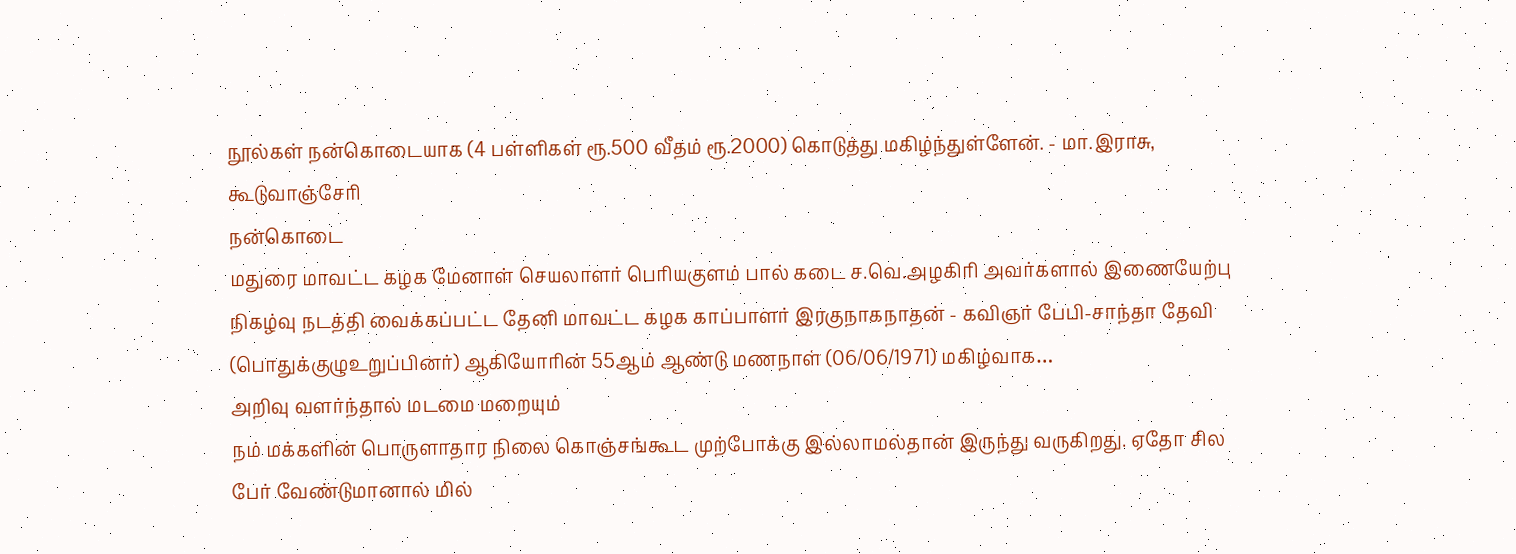நூல்கள் நன்கொடையாக (4 பள்ளிகள் ரூ.500 வீதம் ரூ.2000) கொடுத்து மகிழ்ந்துள்ளேன். - மா.இராசு, கூடுவாஞ்சேரி
நன்கொடை
மதுரை மாவட்ட கழக மேனாள் செயலாளர் பெரியகுளம் பால் கடை ச.வெ.அழகிரி அவர்களால் இணையேற்பு நிகழ்வு நடத்தி வைக்கப்பட்ட தேனி மாவட்ட கழக காப்பாளர் இரகுநாகநாதன் - கவிஞர் பேபி-சாந்தா தேவி (பொதுக்குழுஉறுப்பினர்) ஆகியோரின் 55ஆம் ஆண்டு மணநாள் (06/06/1971) மகிழ்வாக…
அறிவு வளர்ந்தால் மடமை மறையும்
நம் மக்களின் பொருளாதார நிலை கொஞ்சங்கூட முற்போக்கு இல்லாமல்தான் இருந்து வருகிறது. ஏதோ சில பேர் வேண்டுமானால் மில்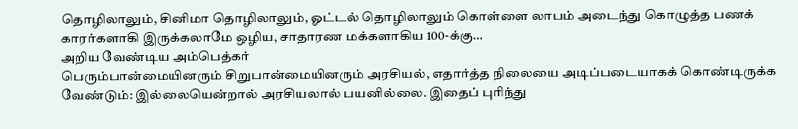தொழிலாலும், சினிமா தொழிலாலும், ஓட்டல் தொழிலாலும் கொள்ளை லாபம் அடைந்து கொழுத்த பணக் காரர்களாகி இருக்கலாமே ஒழிய, சாதாரண மக்களாகிய 100-க்கு…
அறிய வேண்டிய அம்பெத்கர்
பெரும்பான்மையினரும் சிறுபான்மையினரும் அரசியல், எதார்த்த நிலையை அடிப்படையாகக் கொண்டிருக்க வேண்டும்: இல்லையென்றால் அரசியலால் பயனில்லை. இதைப் புரிந்து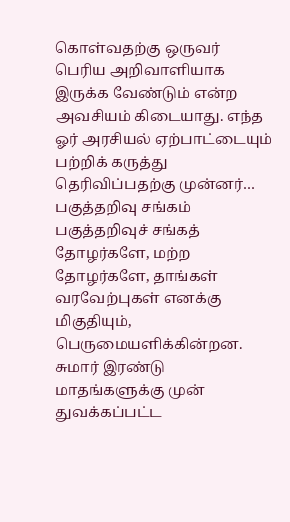கொள்வதற்கு ஒருவர் பெரிய அறிவாளியாக இருக்க வேண்டும் என்ற அவசியம் கிடையாது. எந்த ஓர் அரசியல் ஏற்பாட்டையும் பற்றிக் கருத்து தெரிவிப்பதற்கு முன்னர்…
பகுத்தறிவு சங்கம்
பகுத்தறிவுச் சங்கத் தோழர்களே, மற்ற தோழர்களே, தாங்கள் வரவேற்புகள் எனக்கு மிகுதியும், பெருமையளிக்கின்றன. சுமார் இரண்டு மாதங்களுக்கு முன் துவக்கப்பட்ட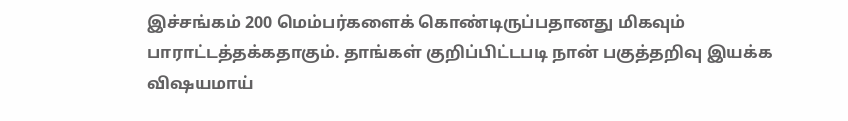இச்சங்கம் 200 மெம்பர்களைக் கொண்டிருப்பதானது மிகவும் பாராட்டத்தக்கதாகும். தாங்கள் குறிப்பிட்டபடி நான் பகுத்தறிவு இயக்க விஷயமாய்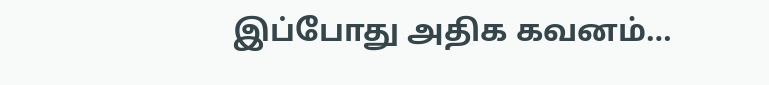இப்போது அதிக கவனம்…